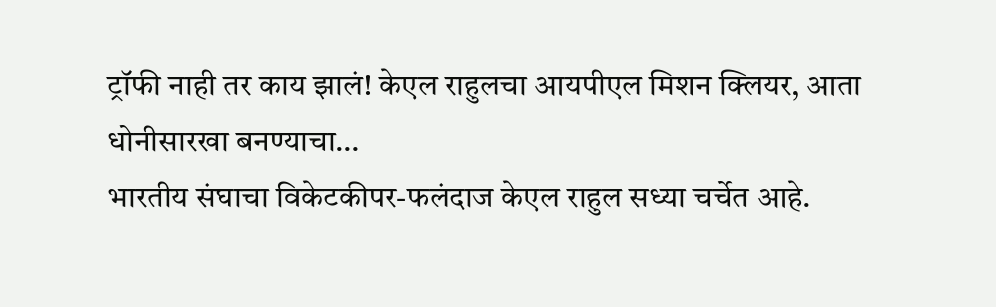ट्रॉफी नाही तर काय झालं! केएल राहुलचा आयपीएल मिशन क्लियर, आता धोनीसारखा बनण्याचा…
भारतीय संघाचा विकेटकीपर-फलंदाज केएल राहुल सध्या चर्चेत आहे.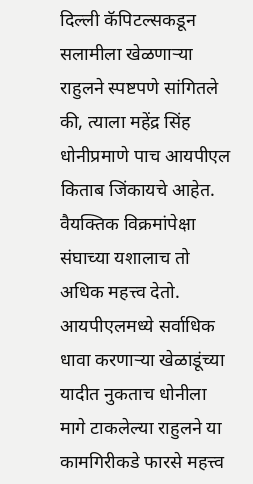दिल्ली कॅपिटल्सकडून सलामीला खेळणाऱ्या राहुलने स्पष्टपणे सांगितले की, त्याला महेंद्र सिंह धोनीप्रमाणे पाच आयपीएल किताब जिंकायचे आहेत. वैयक्तिक विक्रमांपेक्षा संघाच्या यशालाच तो अधिक महत्त्व देतो.
आयपीएलमध्ये सर्वाधिक धावा करणाऱ्या खेळाडूंच्या यादीत नुकताच धोनीला मागे टाकलेल्या राहुलने या कामगिरीकडे फारसे महत्त्व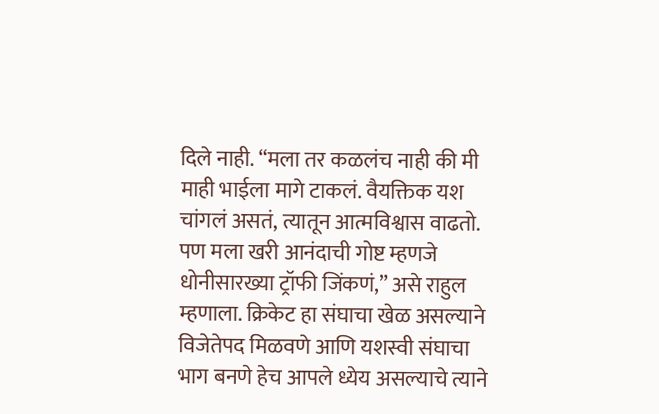दिले नाही. “मला तर कळलंच नाही की मी माही भाईला मागे टाकलं. वैयक्तिक यश चांगलं असतं, त्यातून आत्मविश्वास वाढतो. पण मला खरी आनंदाची गोष्ट म्हणजे धोनीसारख्या ट्रॉफी जिंकणं,” असे राहुल म्हणाला. क्रिकेट हा संघाचा खेळ असल्याने विजेतेपद मिळवणे आणि यशस्वी संघाचा भाग बनणे हेच आपले ध्येय असल्याचे त्याने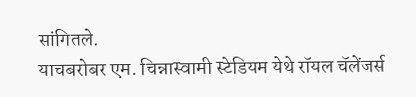सांगितले.
याचबरोबर एम. चिन्नास्वामी स्टेडियम येथे रॉयल चॅलेंजर्स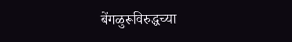बेंगळुरूविरुद्धच्या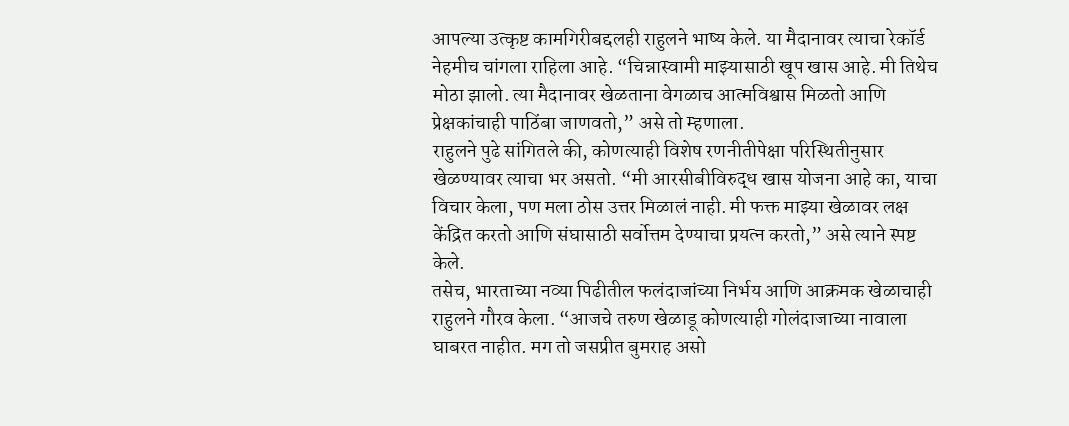आपल्या उत्कृष्ट कामगिरीबद्दलही राहुलने भाष्य केले. या मैदानावर त्याचा रेकॉर्ड नेहमीच चांगला राहिला आहे. “चिन्नास्वामी माझ्यासाठी खूप खास आहे. मी तिथेच मोठा झालो. त्या मैदानावर खेळताना वेगळाच आत्मविश्वास मिळतो आणि प्रेक्षकांचाही पाठिंबा जाणवतो,” असे तो म्हणाला.
राहुलने पुढे सांगितले की, कोणत्याही विशेष रणनीतीपेक्षा परिस्थितीनुसार खेळण्यावर त्याचा भर असतो. “मी आरसीबीविरुद्ध खास योजना आहे का, याचा विचार केला, पण मला ठोस उत्तर मिळालं नाही. मी फक्त माझ्या खेळावर लक्ष केंद्रित करतो आणि संघासाठी सर्वोत्तम देण्याचा प्रयत्न करतो,” असे त्याने स्पष्ट केले.
तसेच, भारताच्या नव्या पिढीतील फलंदाजांच्या निर्भय आणि आक्रमक खेळाचाही राहुलने गौरव केला. “आजचे तरुण खेळाडू कोणत्याही गोलंदाजाच्या नावाला घाबरत नाहीत. मग तो जसप्रीत बुमराह असो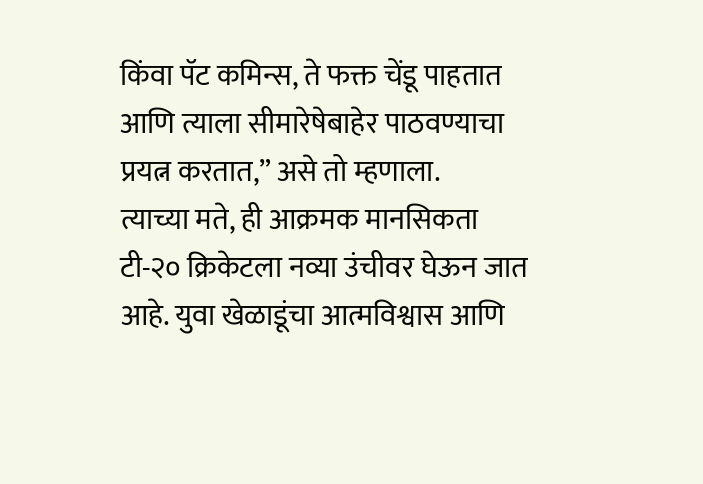किंवा पॅट कमिन्स, ते फक्त चेंडू पाहतात आणि त्याला सीमारेषेबाहेर पाठवण्याचा प्रयत्न करतात,” असे तो म्हणाला.
त्याच्या मते, ही आक्रमक मानसिकता टी-२० क्रिकेटला नव्या उंचीवर घेऊन जात आहे. युवा खेळाडूंचा आत्मविश्वास आणि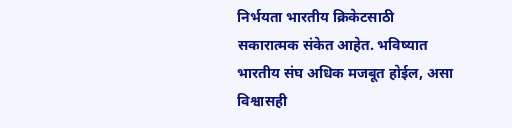निर्भयता भारतीय क्रिकेटसाठी सकारात्मक संकेत आहेत. भविष्यात भारतीय संघ अधिक मजबूत होईल, असा विश्वासही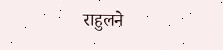राहुलने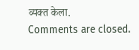व्यक्त केला.
Comments are closed.